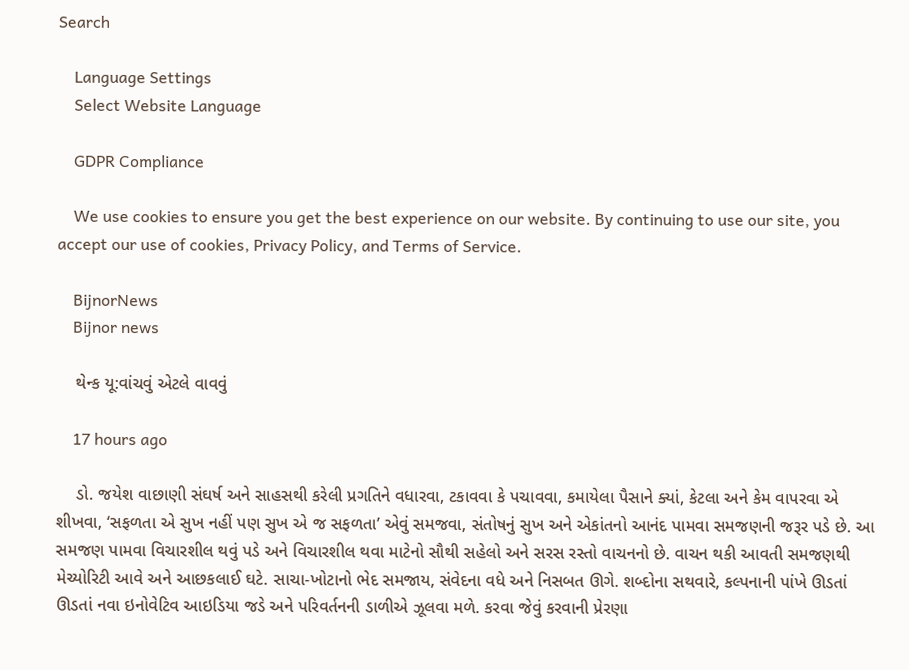Search

    Language Settings
    Select Website Language

    GDPR Compliance

    We use cookies to ensure you get the best experience on our website. By continuing to use our site, you accept our use of cookies, Privacy Policy, and Terms of Service.

    BijnorNews
    Bijnor news

    થેન્ક યૂ:વાંચવું એટલે વાવવું

    17 hours ago

    ડો. જયેશ વાછાણી સંઘર્ષ અને સાહસથી કરેલી પ્રગતિને વધારવા, ટકાવવા કે પચાવવા, કમાયેલા પૈસાને ક્યાં, કેટલા અને કેમ વાપરવા એ શીખવા, ‘સફળતા એ સુખ નહીં પણ સુખ એ જ સફળતા’ એવું સમજવા, સંતોષનું સુખ અને એકાંતનો આનંદ પામવા સમજણની જરૂર પડે છે. આ સમજણ પામવા વિચારશીલ થવું પડે અને વિચારશીલ થવા માટેનો સૌથી સહેલો અને સરસ રસ્તો વાચનનો છે. વાચન થકી આવતી સમજણથી મેચ્યોરિટી આવે અને આછકલાઈ ઘટે. સાચા-ખોટાનો ભેદ સમજાય, સંવેદના વધે અને નિસબત ઊગે. શબ્દોના સથવારે, કલ્પનાની પાંખે ઊડતાં ઊડતાં નવા ઇનોવેટિવ આઇડિયા જડે અને પરિવર્તનની ડાળીએ ઝૂલવા મળે. કરવા જેવું કરવાની પ્રેરણા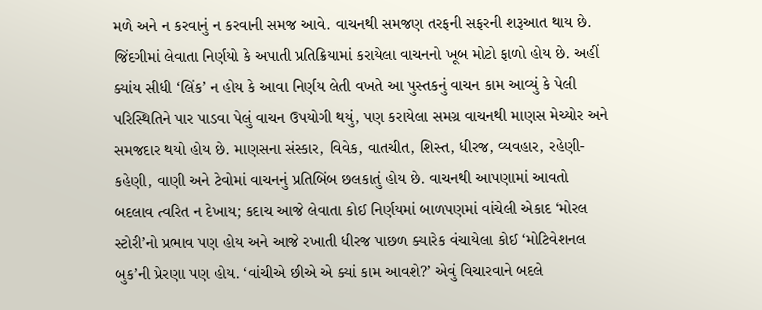મળે અને ન કરવાનું ન કરવાની સમજ આવે. વાચનથી સમજણ તરફની સફરની શરૂઆત થાય છે. જિંદગીમાં લેવાતા નિર્ણયો કે અપાતી પ્રતિક્રિયામાં કરાયેલા વાચનનો ખૂબ મોટો ફાળો હોય છે. અહીં ક્યાંય સીધી ‘લિંક’ ન હોય કે આવા નિર્ણય લેતી વખતે આ પુસ્તકનું વાચન કામ આવ્યું કે પેલી પરિસ્થિતિને પાર પાડવા પેલું વાચન ઉપયોગી થયું, પણ કરાયેલા સમગ્ર વાચનથી માણસ મેચ્યોર અને સમજદાર થયો હોય છે. માણસના સંસ્કાર, વિવેક, વાતચીત, શિસ્ત, ધીરજ, વ્યવહાર, રહેણી-કહેણી, વાણી અને ટેવોમાં વાચનનું પ્રતિબિંબ છલકાતું હોય છે. વાચનથી આપણામાં આવતો બદલાવ ત્વરિત ન દેખાય; કદાચ આજે લેવાતા કોઈ નિર્ણયમાં બાળપણમાં વાંચેલી એકાદ ‘મોરલ સ્ટોરી’નો પ્રભાવ પણ હોય અને આજે રખાતી ધીરજ પાછળ ક્યારેક વંચાયેલા કોઈ ‘મોટિવેશનલ બુક’ની પ્રેરણા પણ હોય. ‘વાંચીએ છીએ એ ક્યાં કામ આવશે?’ એવું વિચારવાને બદલે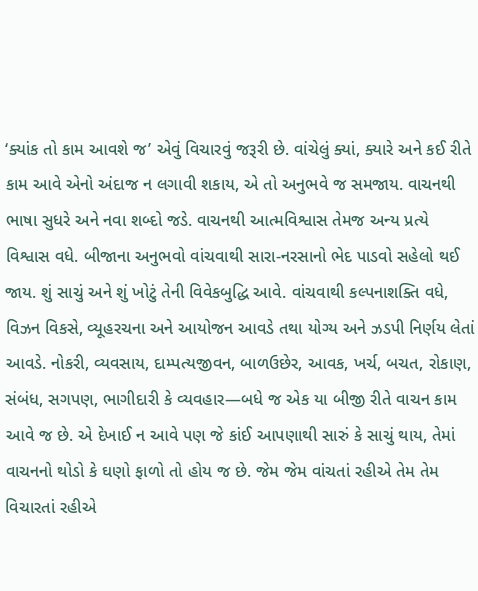‘ક્યાંક તો કામ આવશે જ’ એવું વિચારવું જરૂરી છે. વાંચેલું ક્યાં, ક્યારે અને કઈ રીતે કામ આવે એનો અંદાજ ન લગાવી શકાય, એ તો અનુભવે જ સમજાય. વાચનથી ભાષા સુધરે અને નવા શબ્દો જડે. વાચનથી આત્મવિશ્વાસ તેમજ અન્ય પ્રત્યે વિશ્વાસ વધે. બીજાના અનુભવો વાંચવાથી સારા-નરસાનો ભેદ પાડવો સહેલો થઈ જાય. શું સાચું અને શું ખોટું તેની વિવેકબુદ્ધિ આવે. વાંચવાથી કલ્પનાશક્તિ વધે, વિઝન વિકસે, વ્યૂહરચના અને આયોજન આવડે તથા યોગ્ય અને ઝડપી નિર્ણય લેતાં આવડે. નોકરી, વ્યવસાય, દામ્પત્યજીવન, બાળઉછેર, આવક, ખર્ચ, બચત, રોકાણ, સંબંધ, સગપણ, ભાગીદારી કે વ્યવહાર—બધે જ એક યા બીજી રીતે વાચન કામ આવે જ છે. એ દેખાઈ ન આવે પણ જે કાંઈ આપણાથી સારું કે સાચું થાય, તેમાં વાચનનો થોડો કે ઘણો ફાળો તો હોય જ છે. જેમ જેમ વાંચતાં રહીએ તેમ તેમ વિચારતાં રહીએ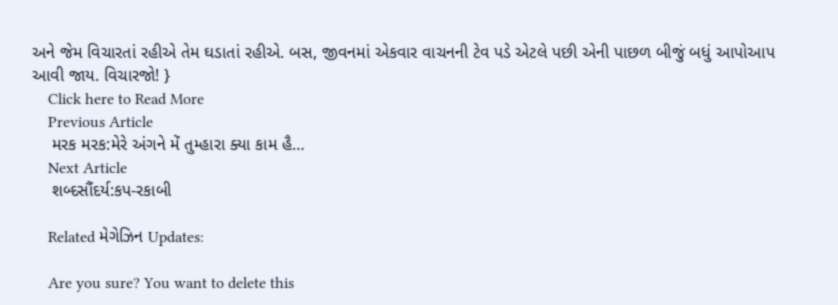અને જેમ વિચારતાં રહીએ તેમ ઘડાતાં રહીએ. બસ, જીવનમાં એકવાર વાચનની ટેવ પડે એટલે પછી એની પાછળ બીજું બધું આપોઆપ આવી જાય. વિચારજો! }
    Click here to Read More
    Previous Article
    મરક મરક:મેરે અંગને મેં તુમ્હારા ક્યા કામ હૈ…
    Next Article
    શબ્દસૌંદર્ય:કપ-રકાબી

    Related મેગેઝિન Updates:

    Are you sure? You want to delete this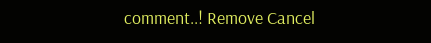comment..! Remove Cancel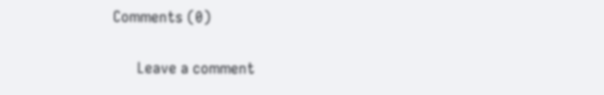Comments (0)

      Leave a comment